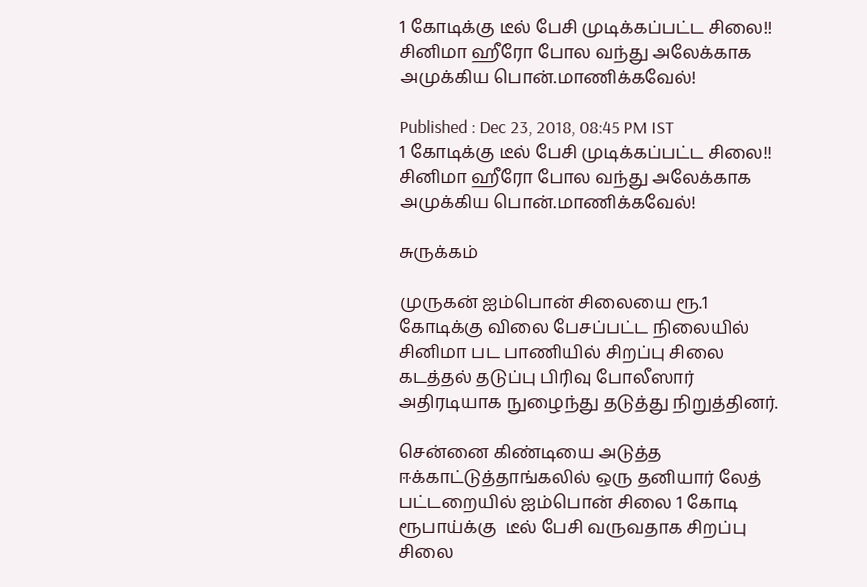1 கோடிக்கு டீல் பேசி முடிக்கப்பட்ட சிலை!! சினிமா ஹீரோ போல வந்து அலேக்காக அமுக்கிய பொன்.மாணிக்கவேல்!

Published : Dec 23, 2018, 08:45 PM IST
1 கோடிக்கு டீல் பேசி முடிக்கப்பட்ட சிலை!! சினிமா ஹீரோ போல வந்து அலேக்காக அமுக்கிய பொன்.மாணிக்கவேல்!

சுருக்கம்

முருகன் ஐம்பொன் சிலையை ரூ.1 கோடிக்கு விலை பேசப்பட்ட நிலையில் சினிமா பட பாணியில் சிறப்பு சிலை கடத்தல் தடுப்பு பிரிவு போலீஸார் அதிரடியாக நுழைந்து தடுத்து நிறுத்தினர்.

சென்னை கிண்டியை அடுத்த ஈக்காட்டுத்தாங்கலில் ஒரு தனியார் லேத் பட்டறையில் ஐம்பொன் சிலை 1 கோடி ரூபாய்க்கு  டீல் பேசி வருவதாக சிறப்பு சிலை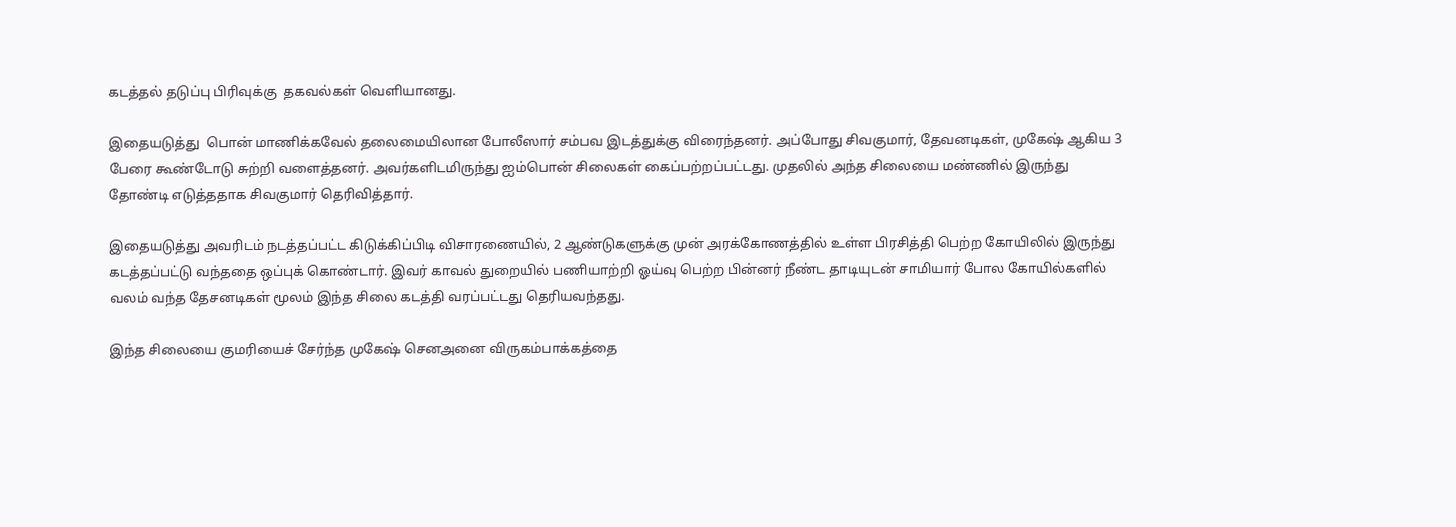கடத்தல் தடுப்பு பிரிவுக்கு  தகவல்கள் வெளியானது.

இதையடுத்து  பொன் மாணிக்கவேல் தலைமையிலான போலீஸார் சம்பவ இடத்துக்கு விரைந்தனர். அப்போது சிவகுமார், தேவனடிகள், முகேஷ் ஆகிய 3 பேரை கூண்டோடு சுற்றி வளைத்தனர். அவர்களிடமிருந்து ஐம்பொன் சிலைகள் கைப்பற்றப்பட்டது. முதலில் அந்த சிலையை மண்ணில் இருந்து தோண்டி எடுத்ததாக சிவகுமார் தெரிவித்தார்.

இதையடுத்து அவரிடம் நடத்தப்பட்ட கிடுக்கிப்பிடி விசாரணையில், 2 ஆண்டுகளுக்கு முன் அரக்கோணத்தில் உள்ள பிரசித்தி பெற்ற கோயிலில் இருந்து  கடத்தப்பட்டு வந்ததை ஒப்புக் கொண்டார். இவர் காவல் துறையில் பணியாற்றி ஓய்வு பெற்ற பின்னர் நீண்ட தாடியுடன் சாமியார் போல கோயில்களில் வலம் வந்த தேசனடிகள் மூலம் இந்த சிலை கடத்தி வரப்பட்டது தெரியவந்தது.

இந்த சிலையை குமரியைச் சேர்ந்த முகேஷ் செனஅனை விருகம்பாக்கத்தை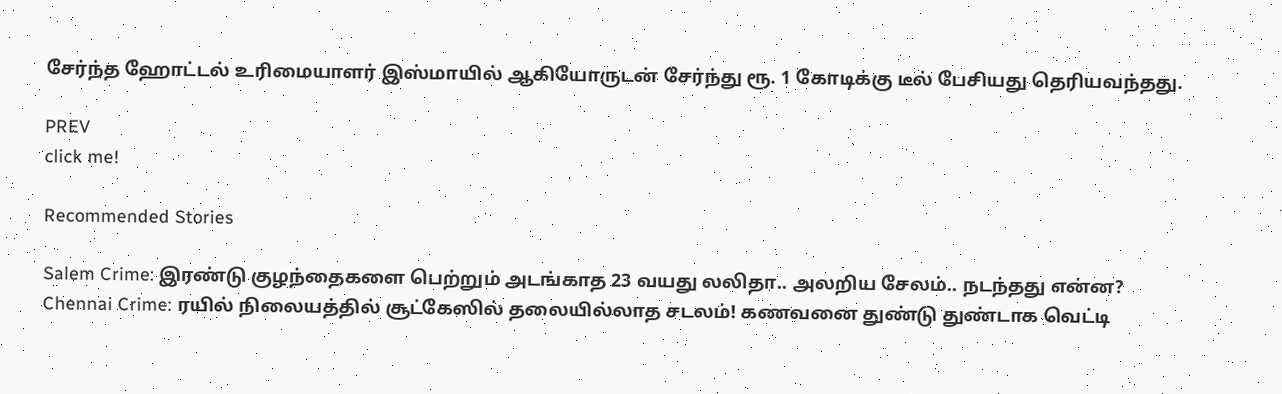சேர்ந்த ஹோட்டல் உரிமையாளர் இஸ்மாயில் ஆகியோருடன் சேர்ந்து ரூ. 1 கோடிக்கு டீல் பேசியது தெரியவந்தது.

PREV
click me!

Recommended Stories

Salem Crime: இரண்டு குழந்தைகளை பெற்றும் அடங்காத 23 வயது லலிதா.. அலறிய சேலம்.. நடந்தது என்ன?
Chennai Crime: ரயில் நிலையத்தில் சூட்கேஸில் தலையில்லாத சடலம்! கணவனை துண்டு துண்டாக வெட்டி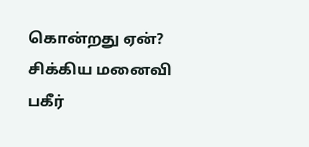கொன்றது ஏன்? சிக்கிய மனைவி பகீர்